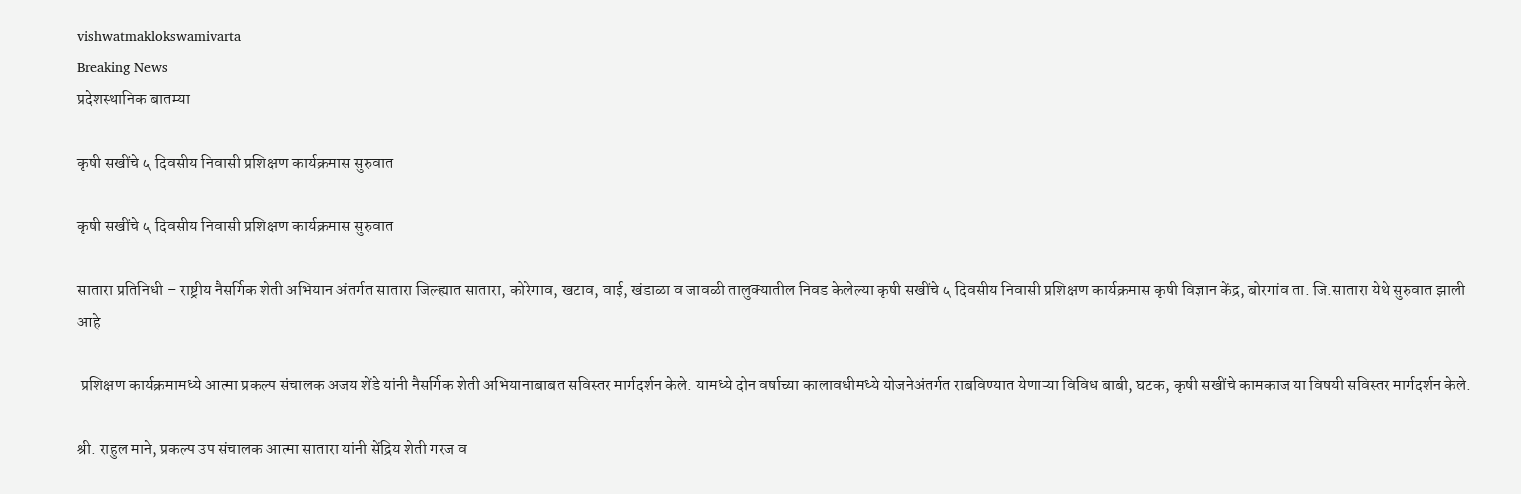vishwatmaklokswamivarta
Breaking News
प्रदेशस्थानिक बातम्या

कृषी सखींचे ५ दिवसीय निवासी प्रशिक्षण कार्यक्रमास सुरुवात

कृषी सखींचे ५ दिवसीय निवासी प्रशिक्षण कार्यक्रमास सुरुवात

सातारा प्रतिनिधी – राष्ट्रीय नैसर्गिक शेती अभियान अंतर्गत सातारा जिल्ह्यात सातारा, कोरेगाव, खटाव, वाई, खंडाळा व जावळी तालुक्यातील निवड केलेल्या कृषी सखींचे ५ दिवसीय निवासी प्रशिक्षण कार्यक्रमास कृषी विज्ञान केंद्र, बोरगांव ता. जि.सातारा येथे सुरुवात झाली आहे

 प्रशिक्षण कार्यक्रमामध्ये आत्मा प्रकल्प संचालक अजय शेंडे यांनी नैसर्गिक शेती अभियानाबाबत सविस्तर मार्गदर्शन केले. यामध्ये दोन वर्षाच्या कालावधीमध्ये योजनेअंतर्गत राबविण्यात येणाऱ्या विविध बाबी, घटक, कृषी सखींचे कामकाज या विषयी सविस्तर मार्गदर्शन केले.

श्री. राहुल माने, प्रकल्प उप संचालक आत्मा सातारा यांनी सेंद्रिय शेती गरज व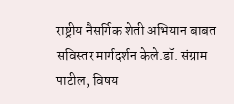राष्ट्रीय नैसर्गिक शेती अभियान बाबत सविस्तर मार्गदर्शन केले.डॉ. संग्राम पाटील, विषय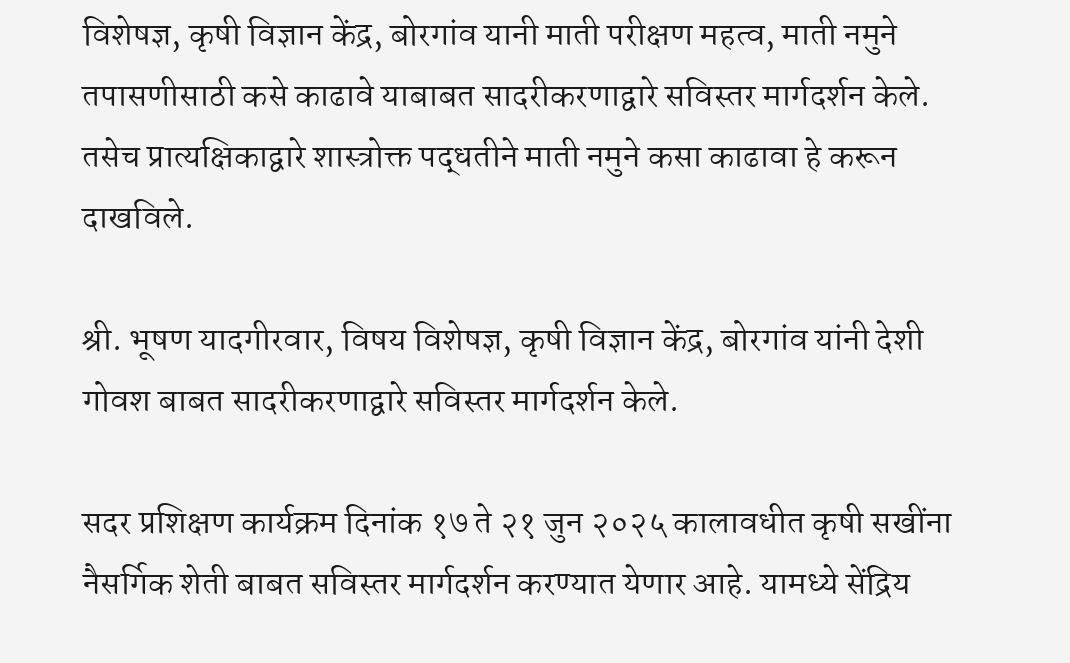विशेषज्ञ, कृषी विज्ञान केंद्र, बोरगांव यानी माती परीक्षण महत्व, माती नमुने तपासणीसाठी कसे काढावे याबाबत सादरीकरणाद्वारे सविस्तर मार्गदर्शन केले. तसेच प्रात्यक्षिकाद्वारे शास्त्रोक्त पद्धतीने माती नमुने कसा काढावा हे करून दाखविले.

श्री. भूषण यादगीरवार, विषय विशेषज्ञ, कृषी विज्ञान केंद्र, बोरगांव यांनी देशी गोवश बाबत सादरीकरणाद्वारे सविस्तर मार्गदर्शन केले.

सदर प्रशिक्षण कार्यक्रम दिनांक १७ ते २१ जुन २०२५ कालावधीत कृषी सखींना नैसर्गिक शेती बाबत सविस्तर मार्गदर्शन करण्यात येणार आहे. यामध्ये सेंद्रिय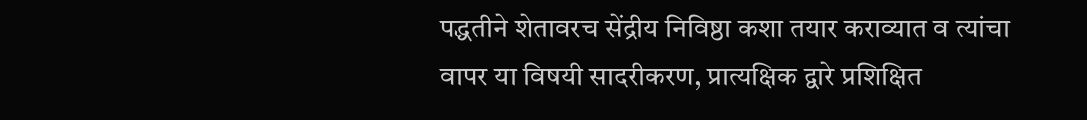पद्धतीने शेतावरच सेंद्रीय निविष्ठा कशा तयार कराव्यात व त्यांचा वापर या विषयी सादरीकरण, प्रात्यक्षिक द्वारे प्रशिक्षित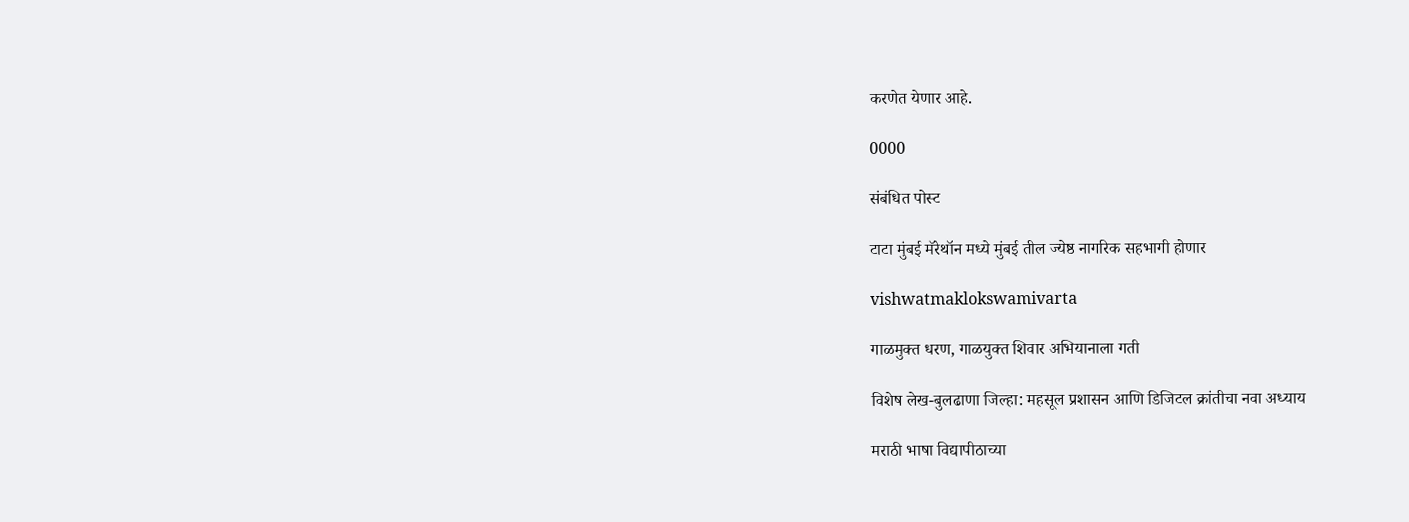करणेत येणार आहे.

0000

संबंधित पोस्ट

टाटा मुंबई मॅरेथॉन मध्ये मुंबई तील ज्येष्ठ नागरिक सहभागी होणार

vishwatmaklokswamivarta

गाळमुक्त धरण, गाळयुक्त शिवार अभियानाला गती

विशेष लेख-बुलढाणा जिल्हा: महसूल प्रशासन आणि डिजिटल क्रांतीचा नवा अध्याय

मराठी भाषा विद्यापीठाच्या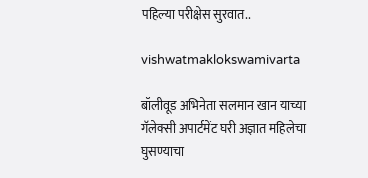पहिल्या परीक्षेस सुरवात..

vishwatmaklokswamivarta

बॉलीवूड अभिनेता सलमान खान याच्या गॅलेक्सी अपार्टमेंट घरी अज्ञात महिलेचा घुसण्याचा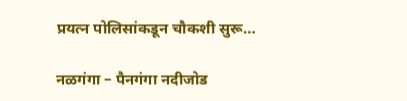प्रयत्न पोलिसांकडून चौकशी सुरू…

नळगंगा – पैनगंगा नदीजोड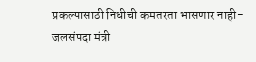प्रकल्पासाठी निधीची कमतरता भासणार नाही- जलसंपदा मंत्री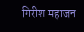गिरीश महाजन